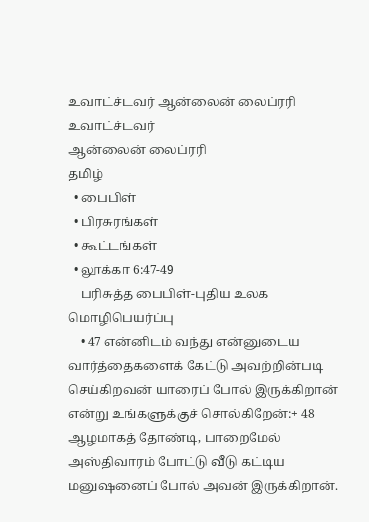உவாட்ச்டவர் ஆன்லைன் லைப்ரரி
உவாட்ச்டவர்
ஆன்லைன் லைப்ரரி
தமிழ்
  • பைபிள்
  • பிரசுரங்கள்
  • கூட்டங்கள்
  • லூக்கா 6:47-49
    பரிசுத்த பைபிள்-புதிய உலக மொழிபெயர்ப்பு
    • 47 என்னிடம் வந்து என்னுடைய வார்த்தைகளைக் கேட்டு அவற்றின்படி செய்கிறவன் யாரைப் போல் இருக்கிறான் என்று உங்களுக்குச் சொல்கிறேன்:+ 48 ஆழமாகத் தோண்டி, பாறைமேல் அஸ்திவாரம் போட்டு வீடு கட்டிய மனுஷனைப் போல் அவன் இருக்கிறான்.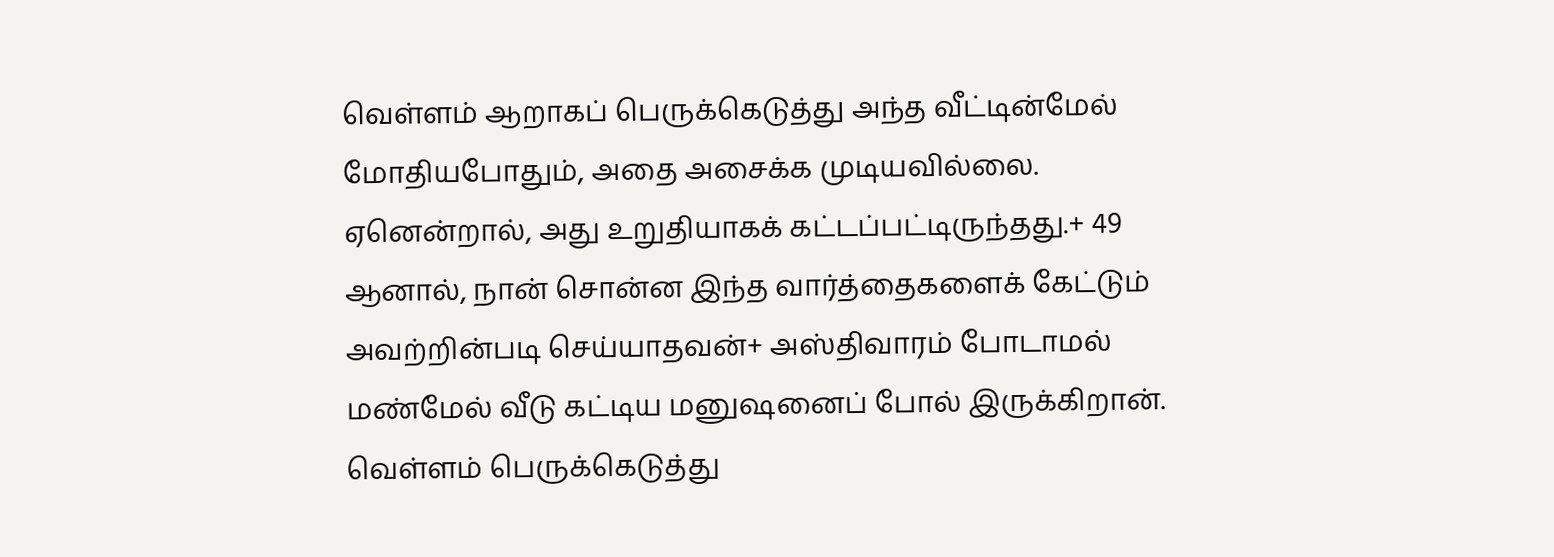வெள்ளம் ஆறாகப் பெருக்கெடுத்து அந்த வீட்டின்மேல் மோதியபோதும், அதை அசைக்க முடியவில்லை. ஏனென்றால், அது உறுதியாகக் கட்டப்பட்டிருந்தது.+ 49 ஆனால், நான் சொன்ன இந்த வார்த்தைகளைக் கேட்டும் அவற்றின்படி செய்யாதவன்+ அஸ்திவாரம் போடாமல் மண்மேல் வீடு கட்டிய மனுஷனைப் போல் இருக்கிறான். வெள்ளம் பெருக்கெடுத்து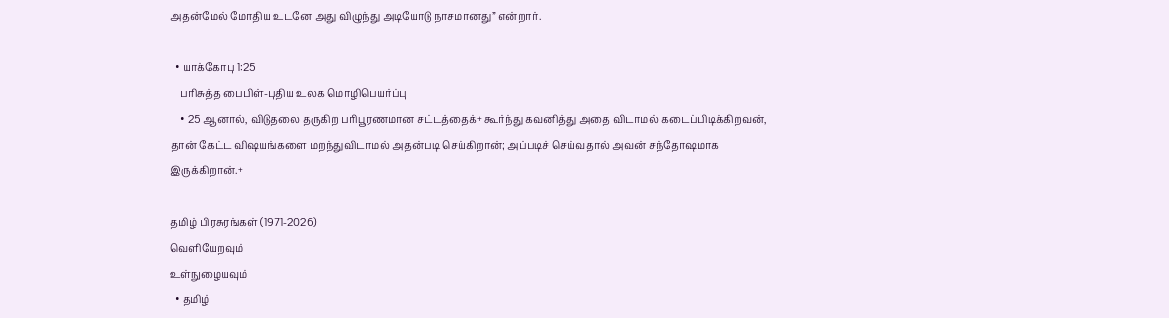அதன்மேல் மோதிய உடனே அது விழுந்து அடியோடு நாசமானது” என்றார்.

  • யாக்கோபு 1:25
    பரிசுத்த பைபிள்-புதிய உலக மொழிபெயர்ப்பு
    • 25 ஆனால், விடுதலை தருகிற பரிபூரணமான சட்டத்தைக்+ கூர்ந்து கவனித்து அதை விடாமல் கடைப்பிடிக்கிறவன், தான் கேட்ட விஷயங்களை மறந்துவிடாமல் அதன்படி செய்கிறான்; அப்படிச் செய்வதால் அவன் சந்தோஷமாக இருக்கிறான்.+

தமிழ் பிரசுரங்கள் (1971-2026)
வெளியேறவும்
உள்நுழையவும்
  • தமிழ்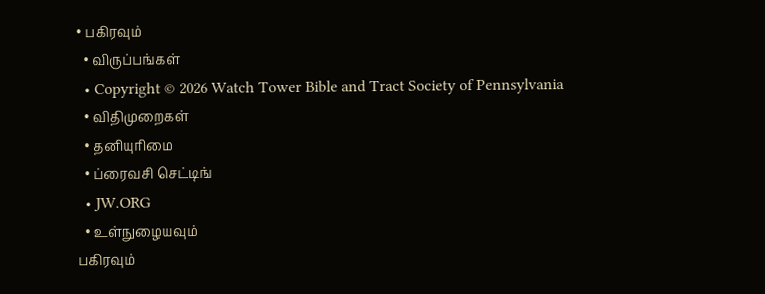• பகிரவும்
  • விருப்பங்கள்
  • Copyright © 2026 Watch Tower Bible and Tract Society of Pennsylvania
  • விதிமுறைகள்
  • தனியுரிமை
  • ப்ரைவசி செட்டிங்
  • JW.ORG
  • உள்நுழையவும்
பகிரவும்